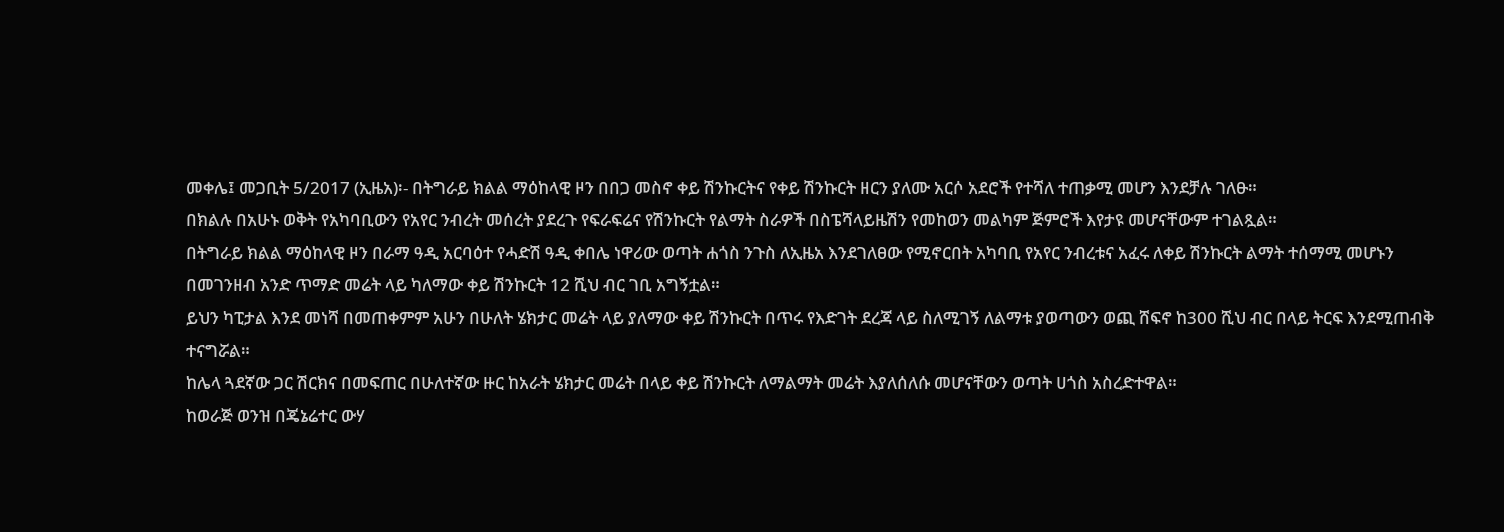መቀሌ፤ መጋቢት 5/2017 (ኢዜአ)፡- በትግራይ ክልል ማዕከላዊ ዞን በበጋ መስኖ ቀይ ሽንኩርትና የቀይ ሽንኩርት ዘርን ያለሙ አርሶ አደሮች የተሻለ ተጠቃሚ መሆን እንደቻሉ ገለፁ።
በክልሉ በአሁኑ ወቅት የአካባቢውን የአየር ንብረት መሰረት ያደረጉ የፍራፍሬና የሽንኩርት የልማት ስራዎች በስፔሻላይዜሽን የመከወን መልካም ጅምሮች እየታዩ መሆናቸውም ተገልጿል።
በትግራይ ክልል ማዕከላዊ ዞን በራማ ዓዲ አርባዕተ የሓድሽ ዓዲ ቀበሌ ነዋሪው ወጣት ሐጎስ ንጉስ ለኢዜአ እንደገለፀው የሚኖርበት አካባቢ የአየር ንብረቱና አፈሩ ለቀይ ሽንኩርት ልማት ተሰማሚ መሆኑን በመገንዘብ አንድ ጥማድ መሬት ላይ ካለማው ቀይ ሽንኩርት 12 ሺህ ብር ገቢ አግኝቷል።
ይህን ካፒታል እንደ መነሻ በመጠቀምም አሁን በሁለት ሄክታር መሬት ላይ ያለማው ቀይ ሽንኩርት በጥሩ የእድገት ደረጃ ላይ ስለሚገኝ ለልማቱ ያወጣውን ወጪ ሸፍኖ ከ300 ሺህ ብር በላይ ትርፍ እንደሚጠብቅ ተናግሯል።
ከሌላ ጓደኛው ጋር ሽርክና በመፍጠር በሁለተኛው ዙር ከአራት ሄክታር መሬት በላይ ቀይ ሽንኩርት ለማልማት መሬት እያለሰለሱ መሆናቸውን ወጣት ሀጎስ አስረድተዋል።
ከወራጅ ወንዝ በጄኔሬተር ውሃ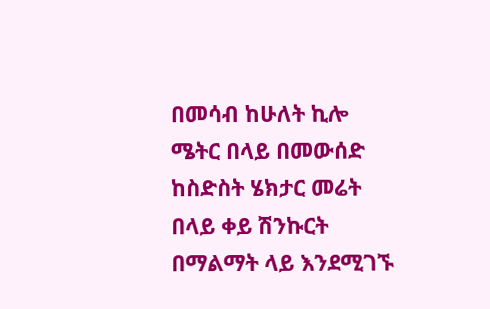በመሳብ ከሁለት ኪሎ ሜትር በላይ በመውሰድ ከስድስት ሄክታር መሬት በላይ ቀይ ሽንኩርት በማልማት ላይ እንደሚገኙ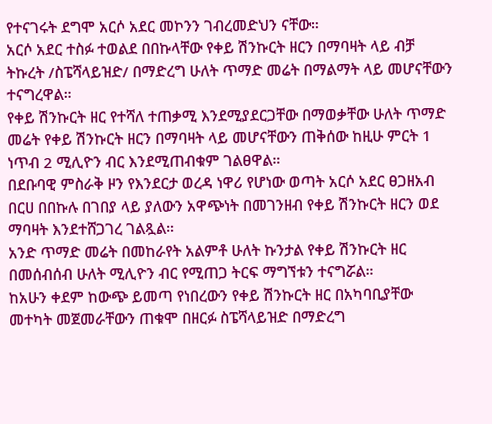የተናገሩት ደግሞ አርሶ አደር መኮንን ገብረመድህን ናቸው።
አርሶ አደር ተስፉ ተወልደ በበኩላቸው የቀይ ሽንኩርት ዘርን በማባዛት ላይ ብቻ ትኩረት /ስፔሻላይዝድ/ በማድረግ ሁለት ጥማድ መሬት በማልማት ላይ መሆናቸውን ተናግረዋል።
የቀይ ሽንኩርት ዘር የተሻለ ተጠቃሚ እንደሚያደርጋቸው በማወቃቸው ሁለት ጥማድ መሬት የቀይ ሽንኩርት ዘርን በማባዛት ላይ መሆናቸውን ጠቅሰው ከዚሁ ምርት 1 ነጥብ 2 ሚሊዮን ብር እንደሚጠብቁም ገልፀዋል።
በደቡባዊ ምስራቅ ዞን የእንደርታ ወረዳ ነዋሪ የሆነው ወጣት አርሶ አደር ፀጋዘአብ በርሀ በበኩሉ በገበያ ላይ ያለውን አዋጭነት በመገንዘብ የቀይ ሽንኩርት ዘርን ወደ ማባዛት እንደተሸጋገረ ገልጿል።
አንድ ጥማድ መሬት በመከራየት አልምቶ ሁለት ኩንታል የቀይ ሽንኩርት ዘር በመሰብሰብ ሁለት ሚሊዮን ብር የሚጠጋ ትርፍ ማግኘቱን ተናግሯል።
ከአሁን ቀደም ከውጭ ይመጣ የነበረውን የቀይ ሽንኩርት ዘር በአካባቢያቸው መተካት መጀመራቸውን ጠቁሞ በዘርፉ ስፔሻላይዝድ በማድረግ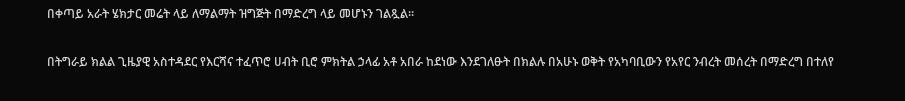በቀጣይ አራት ሄክታር መሬት ላይ ለማልማት ዝግጅት በማድረግ ላይ መሆኑን ገልጿል።

በትግራይ ክልል ጊዜያዊ አስተዳደር የእርሻና ተፈጥሮ ሀብት ቢሮ ምክትል ኃላፊ አቶ አበራ ከደነው እንደገለፁት በክልሉ በአሁኑ ወቅት የአካባቢውን የአየር ንብረት መሰረት በማድረግ በተለየ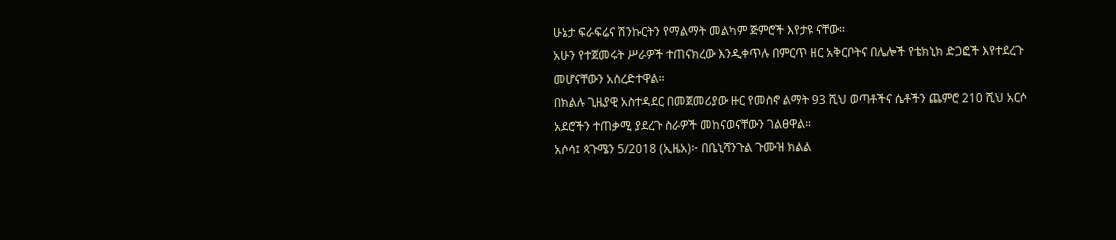ሁኔታ ፍራፍሬና ሽንኩርትን የማልማት መልካም ጅምሮች እየታዩ ናቸው።
አሁን የተጀመሩት ሥራዎች ተጠናክረው እንዲቀጥሉ በምርጥ ዘር አቅርቦትና በሌሎች የቴክኒክ ድጋፎች እየተደረጉ መሆናቸውን አስረድተዋል።
በክልሉ ጊዜያዊ አስተዳደር በመጀመሪያው ዙር የመስኖ ልማት 93 ሺህ ወጣቶችና ሴቶችን ጨምሮ 210 ሺህ አርሶ አደሮችን ተጠቃሚ ያደረጉ ስራዎች መከናወናቸውን ገልፀዋል።
አሶሳ፤ ጳጉሜን 5/2018 (ኢዜአ)፦ በቤኒሻንጉል ጉሙዝ ክልል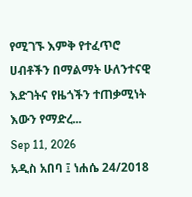የሚገኙ እምቅ የተፈጥሮ ሀብቶችን በማልማት ሁለንተናዊ እድገትና የዜጎችን ተጠቃሚነት እውን የማድረ...
Sep 11, 2026
አዲስ አበባ ፤ ነሐሴ 24/2018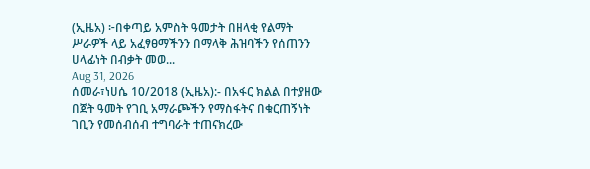(ኢዜአ) ፦በቀጣይ አምስት ዓመታት በዘላቂ የልማት ሥራዎች ላይ አፈፃፀማችንን በማላቅ ሕዝባችን የሰጠንን ሀላፊነት በብቃት መወ...
Aug 31, 2026
ሰመራ፣ነሀሴ 10/2018 (ኢዜአ):- በአፋር ክልል በተያዘው በጀት ዓመት የገቢ አማራጮችን የማስፋትና በቁርጠኝነት ገቢን የመሰብሰብ ተግባራት ተጠናክረው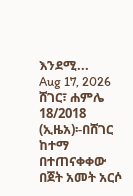እንደሚ...
Aug 17, 2026
ሸገር፣ ሐምሌ 18/2018 (ኢዜአ)፡-በሸገር ከተማ በተጠናቀቀው በጀት አመት አርሶ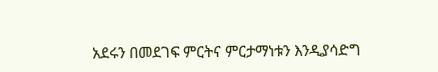አደሩን በመደገፍ ምርትና ምርታማነቱን እንዲያሳድግ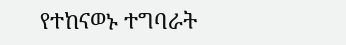የተከናወኑ ተግባራት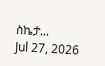ስኬታ...
Jul 27, 2026